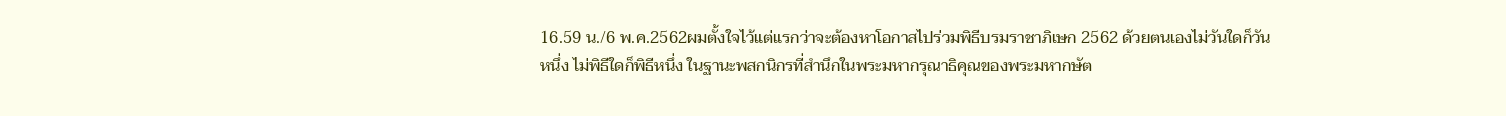16.59 น./6 พ.ค.2562ผมตั้งใจไว้แต่แรกว่าจะต้องหาโอกาสไปร่วมพิธีบรมราชาภิเษก 2562 ด้วยตนเองไม่วันใดก็วันหนึ่ง ไม่พิธีใดก็พิธีหนึ่ง ในฐานะพสกนิกรที่สำนึกในพระมหากรุณาธิคุณของพระมหากษัต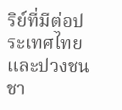ริย์ที่มีต่อประเทศไทยและปวงชนชา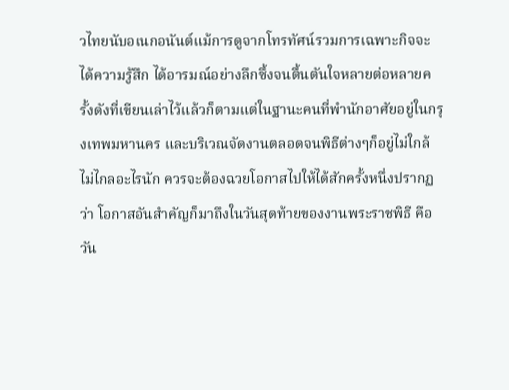วไทยนับอเนกอนันต์แม้การดูจากโทรทัศน์รวมการเฉพาะกิจจะได้ความรู้สึก ได้อารมณ์อย่างลึกซึ้งจนตื้นตันใจหลายต่อหลายครั้งดังที่เขียนเล่าไว้แล้วก็ตามแต่ในฐานะคนที่พำนักอาศัยอยู่ในกรุงเทพมหานคร และบริเวณจัดงานตลอดจนพิธีต่างๆก็อยู่ไม่ใกล้ไม่ไกลอะไรนัก ควรจะต้องฉวยโอกาสไปให้ได้สักครั้งหนึ่งปรากฏว่า โอกาสอันสำคัญก็มาถึงในวันสุดท้ายของงานพระราชพิธี คือวัน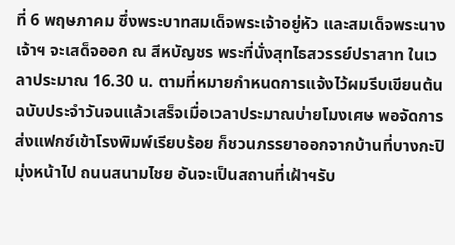ที่ 6 พฤษภาคม ซึ่งพระบาทสมเด็จพระเจ้าอยู่หัว และสมเด็จพระนางเจ้าฯ จะเสด็จออก ณ สีหบัญชร พระที่นั่งสุทไธสวรรย์ปราสาท ในเวลาประมาณ 16.30 น. ตามที่หมายกำหนดการแจ้งไว้ผมรีบเขียนต้นฉบับประจำวันจนแล้วเสร็จเมื่อเวลาประมาณบ่ายโมงเศษ พอจัดการส่งแฟกซ์เข้าโรงพิมพ์เรียบร้อย ก็ชวนภรรยาออกจากบ้านที่บางกะปิ มุ่งหน้าไป ถนนสนามไชย อันจะเป็นสถานที่เฝ้าฯรับ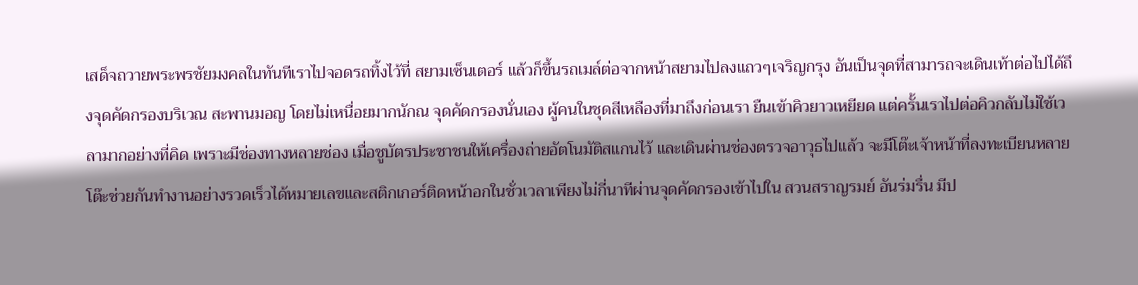เสด็จถวายพระพรชัยมงคลในทันทีเราไปจอดรถทิ้งไว้ที่ สยามเซ็นเตอร์ แล้วก็ขึ้นรถเมล์ต่อจากหน้าสยามไปลงแถวๆเจริญกรุง อันเป็นจุดที่สามารถจะเดินเท้าต่อไปได้ถึงจุดคัดกรองบริเวณ สะพานมอญ โดยไม่เหนื่อยมากนักณ จุดคัดกรองนั่นเอง ผู้คนในชุดสีเหลืองที่มาถึงก่อนเรา ยืนเข้าคิวยาวเหยียด แต่ครั้นเราไปต่อคิวกลับไม่ใช้เวลามากอย่างที่คิด เพราะมีช่องทางหลายช่อง เมื่อชูบัตรประชาชนให้เครื่องถ่ายอัตโนมัติสแกนไว้ และเดินผ่านช่องตรวจอาวุธไปแล้ว จะมีโต๊ะเจ้าหน้าที่ลงทะเบียนหลายโต๊ะช่วยกันทำงานอย่างรวดเร็วได้หมายเลขและสติกเกอร์ติดหน้าอกในชั่วเวลาเพียงไม่กี่นาทีผ่านจุดคัดกรองเข้าไปใน สวนสราญรมย์ อันร่มรื่น มีป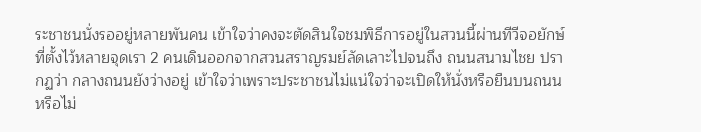ระชาชนนั่งรออยู่หลายพันคน เข้าใจว่าคงจะตัดสินใจชมพิธีการอยู่ในสวนนี้ผ่านทีวีจอยักษ์ที่ตั้งไว้หลายจุดเรา 2 คนเดินออกจากสวนสราญรมย์ลัดเลาะไปจนถึง ถนนสนามไชย ปรากฏว่า กลางถนนยังว่างอยู่ เข้าใจว่าเพราะประชาชนไม่แน่ใจว่าจะเปิดให้นั่งหรือยืนบนถนนหรือไม่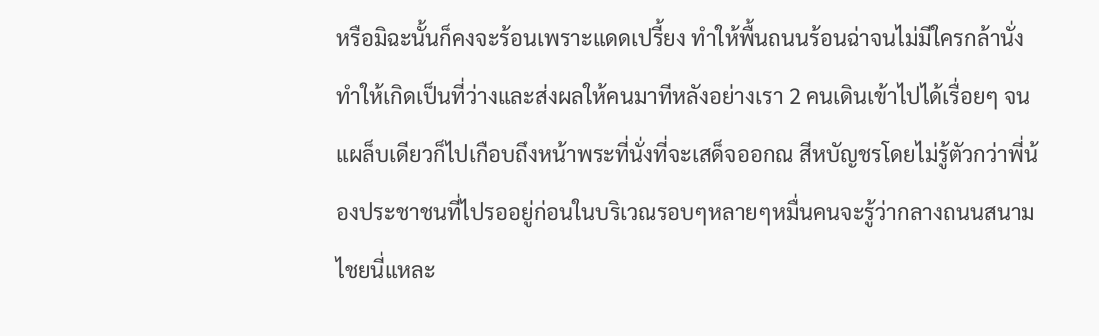หรือมิฉะนั้นก็คงจะร้อนเพราะแดดเปรี้ยง ทำให้พื้นถนนร้อนฉ่าจนไม่มีใครกล้านั่งทำให้เกิดเป็นที่ว่างและส่งผลให้คนมาทีหลังอย่างเรา 2 คนเดินเข้าไปได้เรื่อยๆ จนแผล็บเดียวก็ไปเกือบถึงหน้าพระที่นั่งที่จะเสด็จออกณ สีหบัญชรโดยไม่รู้ตัวกว่าพี่น้องประชาชนที่ไปรออยู่ก่อนในบริเวณรอบๆหลายๆหมื่นคนจะรู้ว่ากลางถนนสนามไชยนี่แหละ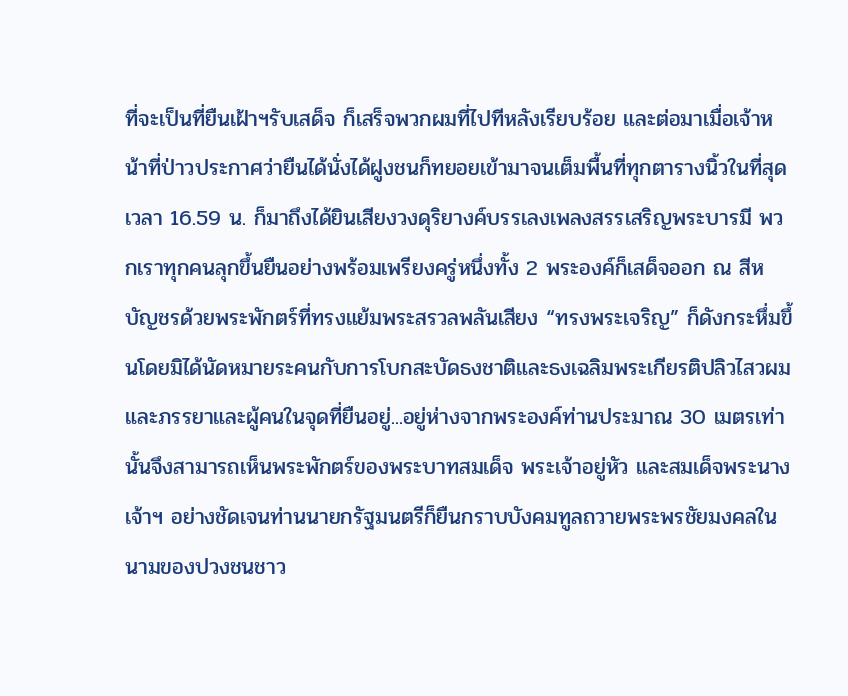ที่จะเป็นที่ยืนเฝ้าฯรับเสด็จ ก็เสร็จพวกผมที่ไปทีหลังเรียบร้อย และต่อมาเมื่อเจ้าหน้าที่ป่าวประกาศว่ายืนได้นั่งได้ฝูงชนก็ทยอยเข้ามาจนเต็มพื้นที่ทุกตารางนิ้วในที่สุดเวลา 16.59 น. ก็มาถึงได้ยินเสียงวงดุริยางค์บรรเลงเพลงสรรเสริญพระบารมี พวกเราทุกคนลุกขึ้นยืนอย่างพร้อมเพรียงครู่หนึ่งทั้ง 2 พระองค์ก็เสด็จออก ณ สีหบัญชรด้วยพระพักตร์ที่ทรงแย้มพระสรวลพลันเสียง “ทรงพระเจริญ” ก็ดังกระหึ่มขึ้นโดยมิได้นัดหมายระคนกับการโบกสะบัดธงชาติและธงเฉลิมพระเกียรติปลิวไสวผมและภรรยาและผู้คนในจุดที่ยืนอยู่...อยู่ห่างจากพระองค์ท่านประมาณ 30 เมตรเท่านั้นจึงสามารถเห็นพระพักตร์ของพระบาทสมเด็จ พระเจ้าอยู่หัว และสมเด็จพระนางเจ้าฯ อย่างชัดเจนท่านนายกรัฐมนตรีก็ยืนกราบบังคมทูลถวายพระพรชัยมงคลในนามของปวงชนชาว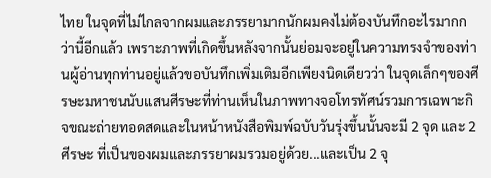ไทย ในจุดที่ไม่ไกลจากผมและภรรยามากนักผมคงไม่ต้องบันทึกอะไรมากกว่านี้อีกแล้ว เพราะภาพที่เกิดขึ้นหลังจากนั้นย่อมจะอยู่ในความทรงจำของท่านผู้อ่านทุกท่านอยู่แล้วขอบันทึกเพิ่มเติมอีกเพียงนิดเดียวว่า ในจุดเล็กๆของศีรษะมหาชนนับแสนศีรษะที่ท่านเห็นในภาพทางจอโทรทัศน์รวมการเฉพาะกิจขณะถ่ายทอดสดและในหน้าหนังสือพิมพ์ฉบับวันรุ่งขึ้นนั้นจะมี 2 จุด และ 2 ศีรษะ ที่เป็นของผมและภรรยาผมรวมอยู่ด้วย...และเป็น 2 จุ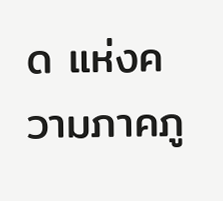ด แห่งความภาคภู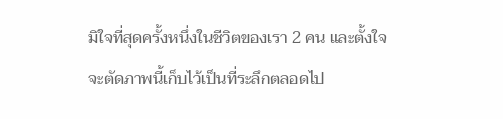มิใจที่สุดครั้งหนึ่งในชีวิตของเรา 2 คน และตั้งใจจะตัดภาพนี้เก็บไว้เป็นที่ระลึกตลอดไป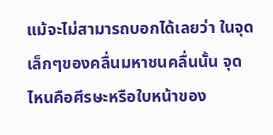แม้จะไม่สามารถบอกได้เลยว่า ในจุดเล็กๆของคลื่นมหาชนคลื่นนั้น จุดไหนคือศีรษะหรือใบหน้าของ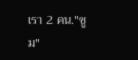เรา 2 คน."ซูม"